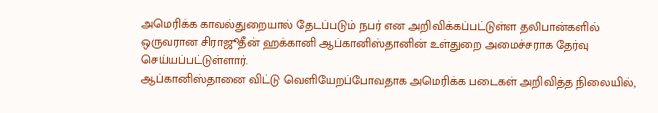அமெரிக்க காவல்துறையால் தேடப்படும் நபர் என அறிவிக்கப்பட்டுள்ள தலிபான்களில் ஒருவரான சிராஜூதீன் ஹக்கானி ஆப்கானிஸ்தானின் உள்துறை அமைச்சராக தேர்வு செய்யப்பட்டுள்ளார்.
ஆப்கானிஸ்தானை விட்டு வெளியேறப்போவதாக அமெரிக்க படைகள் அறிவித்த நிலையில்,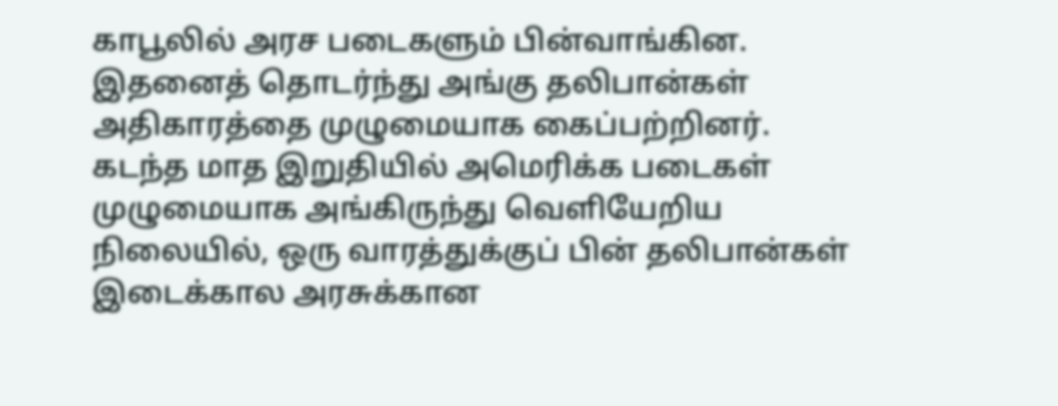காபூலில் அரச படைகளும் பின்வாங்கின. இதனைத் தொடர்ந்து அங்கு தலிபான்கள் அதிகாரத்தை முழுமையாக கைப்பற்றினர்.
கடந்த மாத இறுதியில் அமெரிக்க படைகள் முழுமையாக அங்கிருந்து வெளியேறிய நிலையில், ஒரு வாரத்துக்குப் பின் தலிபான்கள் இடைக்கால அரசுக்கான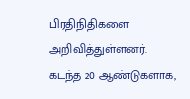பிரதிநிதிகளை அறிவித்துள்ளனர்.
கடந்த 20 ஆண்டுகளாக,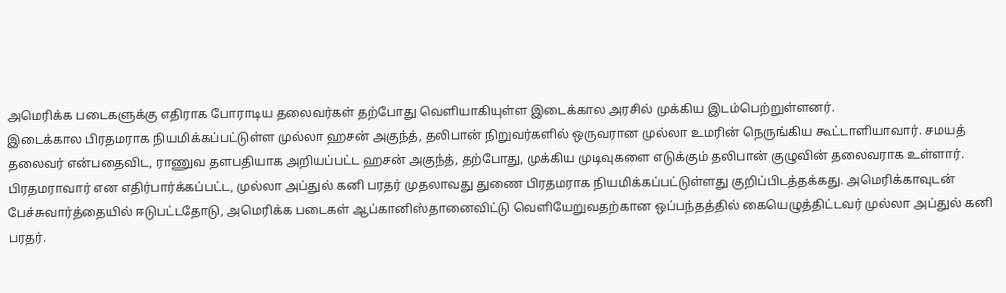அமெரிக்க படைகளுக்கு எதிராக போராடிய தலைவர்கள் தற்போது வெளியாகியுள்ள இடைக்கால அரசில் முக்கிய இடம்பெற்றுள்ளனர்.
இடைக்கால பிரதமராக நியமிக்கப்பட்டுள்ள முல்லா ஹசன் அகுந்த், தலிபான் நிறுவர்களில் ஒருவரான முல்லா உமரின் நெருங்கிய கூட்டாளியாவார். சமயத் தலைவர் என்பதைவிட, ராணுவ தளபதியாக அறியப்பட்ட ஹசன் அகுந்த், தற்போது, முக்கிய முடிவுகளை எடுக்கும் தலிபான் குழுவின் தலைவராக உள்ளார்.
பிரதமராவார் என எதிர்பார்க்கப்பட்ட, முல்லா அப்துல் கனி பரதர் முதலாவது துணை பிரதமராக நியமிக்கப்பட்டுள்ளது குறிப்பிடத்தக்கது. அமெரிக்காவுடன் பேச்சுவார்த்தையில் ஈடுபட்டதோடு, அமெரிக்க படைகள் ஆப்கானிஸ்தானைவிட்டு வெளியேறுவதற்கான ஒப்பந்தத்தில் கையெழுத்திட்டவர் முல்லா அப்துல் கனி பரதர்.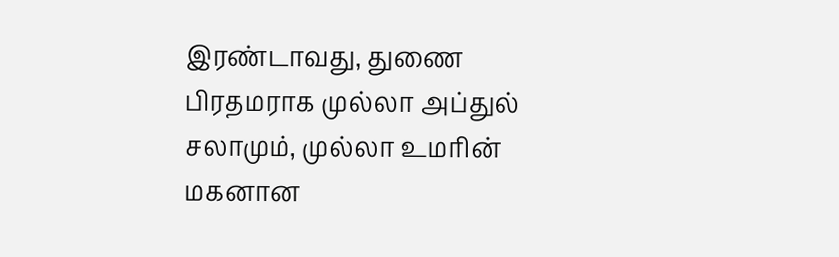இரண்டாவது, துணை பிரதமராக முல்லா அப்துல் சலாமும், முல்லா உமரின் மகனான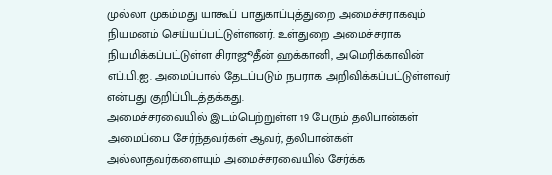முல்லா முகம்மது யாகூப் பாதுகாப்புத்துறை அமைச்சராகவும் நியமனம் செய்யப்பட்டுள்ளனர். உள்துறை அமைச்சராக நியமிக்கப்பட்டுள்ள சிராஜூதீன் ஹக்கானி, அமெரிக்காவின் எப்.பி.ஐ. அமைப்பால் தேடப்படும் நபராக அறிவிக்கப்பட்டுள்ளவர் என்பது குறிப்பிடத்தக்கது.
அமைச்சரவையில் இடம்பெற்றுள்ள 19 பேரும் தலிபான்கள் அமைப்பை சேர்ந்தவர்கள் ஆவர், தலிபான்கள் அல்லாதவர்களையும் அமைச்சரவையில் சேர்க்க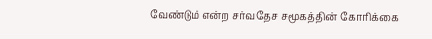வேண்டும் என்ற சர்வதேச சமூகத்தின் கோரிக்கை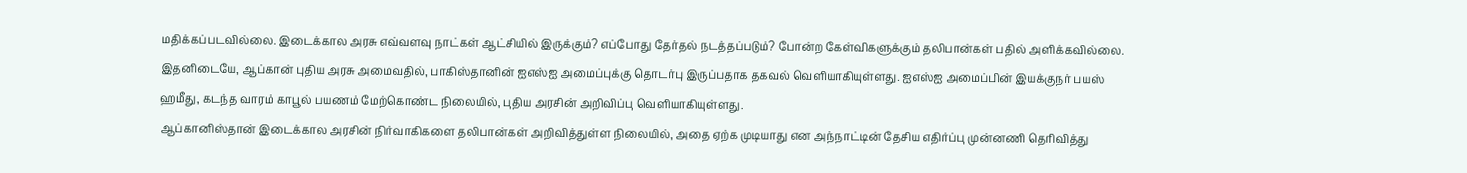மதிக்கப்படவில்லை. இடைக்கால அரசு எவ்வளவு நாட்கள் ஆட்சியில் இருக்கும்? எப்போது தேர்தல் நடத்தப்படும்? போன்ற கேள்விகளுக்கும் தலிபான்கள் பதில் அளிக்கவில்லை.
இதனிடையே, ஆப்கான் புதிய அரசு அமைவதில், பாகிஸ்தானின் ஐஎஸ்ஐ அமைப்புக்கு தொடர்பு இருப்பதாக தகவல் வெளியாகியுள்ளது. ஐஎஸ்ஐ அமைப்பின் இயக்குநர் பயஸ் ஹமீது, கடந்த வாரம் காபூல் பயணம் மேற்கொண்ட நிலையில், புதிய அரசின் அறிவிப்பு வெளியாகியுள்ளது.
ஆப்கானிஸ்தான் இடைக்கால அரசின் நிர்வாகிகளை தலிபான்கள் அறிவித்துள்ள நிலையில், அதை ஏற்க முடியாது என அந்நாட்டின் தேசிய எதிர்ப்பு முன்னணி தெரிவித்து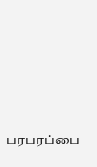பரபரப்பை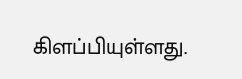கிளப்பியுள்ளது.